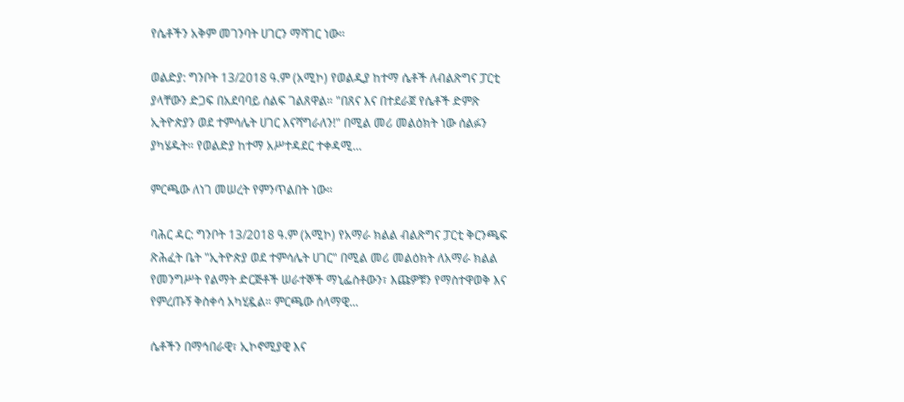የሴቶችን አቅም መገንባት ሀገርን ማሻገር ነው።

ወልድያ: ግንቦት 13/2018 ዓ.ም (አሚኮ) የወልዲያ ከተማ ሴቶች ለብልጽግና ፓርቲ ያላቸውን ድጋፍ በአደባባይ ሰልፍ ገልጸዋል። "በጸና እና በተደራጀ የሴቶች ድምጽ ኢትዮጵያን ወደ ተምሳሌት ሀገር እናሻግራለን!" በሚል መሪ መልዕክት ነው ሰልፉን ያካሄዱት። የወልድያ ከተማ አሥተዳደር ተቀዳሚ...

ምርጫው ለነገ መሠረት የምንጥልበት ነው።

ባሕር ዳር: ግንቦት 13/2018 ዓ.ም (አሚኮ) የአማራ ክልል ብልጽግና ፓርቲ ቅርንጫፍ ጽሕፈት ቤት "ኢትዮጵያ ወደ ተምሳሌት ሀገር" በሚል መሪ መልዕክት ለአማራ ክልል የመንግሥት የልማት ድርጅቶች ሠራተኞች ማኒፌስቶውን፣ እጩዎቹን የማስተዋወቅ እና የምረጡኝ ቅስቀሳ አካሂዷል። ምርጫው ሰላማዊ...

ሴቶችን በማኅበራዊ፣ ኢኮኖሚያዊ እና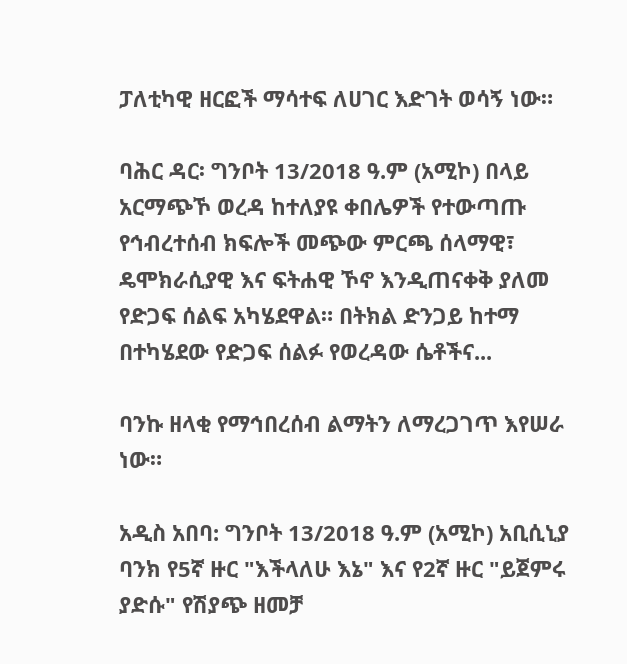ፓለቲካዊ ዘርፎች ማሳተፍ ለሀገር እድገት ወሳኝ ነው።

ባሕር ዳር፡ ግንቦት 13/2018 ዓ.ም (አሚኮ) በላይ አርማጭኾ ወረዳ ከተለያዩ ቀበሌዎች የተውጣጡ የኅብረተሰብ ክፍሎች መጭው ምርጫ ሰላማዊ፣ ዴሞክራሲያዊ እና ፍትሐዊ ኾኖ እንዲጠናቀቅ ያለመ የድጋፍ ሰልፍ አካሄደዋል። በትክል ድንጋይ ከተማ በተካሄደው የድጋፍ ሰልፉ የወረዳው ሴቶችና...

ባንኩ ዘላቂ የማኅበረሰብ ልማትን ለማረጋገጥ እየሠራ ነው።

አዲስ አበባ: ግንቦት 13/2018 ዓ.ም (አሚኮ) አቢሲኒያ ባንክ የ5ኛ ዙር "እችላለሁ እኔ" እና የ2ኛ ዙር "ይጀምሩ ያድሱ" የሽያጭ ዘመቻ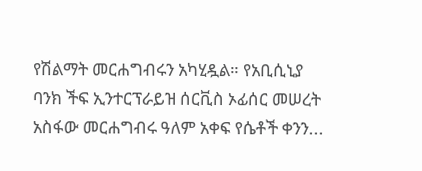የሽልማት መርሐግብሩን አካሂዷል። የአቢሲኒያ ባንክ ችፍ ኢንተርፕራይዝ ሰርቪስ ኦፊሰር መሠረት አስፋው መርሐግብሩ ዓለም አቀፍ የሴቶች ቀንን...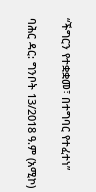“ችግርን የተቋቋመ፣ በተግባር የተፈተነ”

ባሕር ዳር: ግንቦት 13/2018 ዓ.ም (አሚኮ)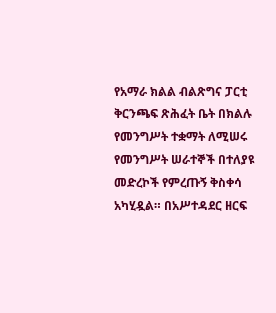የአማራ ክልል ብልጽግና ፓርቲ ቅርንጫፍ ጽሕፈት ቤት በክልሉ የመንግሥት ተቋማት ለሚሠሩ የመንግሥት ሠራተኞች በተለያዩ መድረኮች የምረጡኝ ቅስቀሳ አካሂዷል። በአሥተዳደር ዘርፍ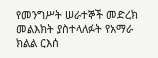የመንግሥት ሠራተኞች መድረክ መልእክት ያስተላለፉት የአማራ ክልል ርእሰ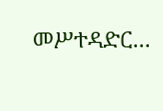መሥተዳድር...